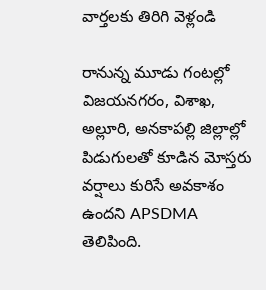వార్తలకు తిరిగి వెళ్లండి

రానున్న మూడు గంటల్లో విజయనగరం, విశాఖ, అల్లూరి, అనకాపల్లి జిల్లాల్లో పిడుగులతో కూడిన మోస్తరు వర్షాలు కురిసే అవకాశం ఉందని APSDMA తెలిపింది.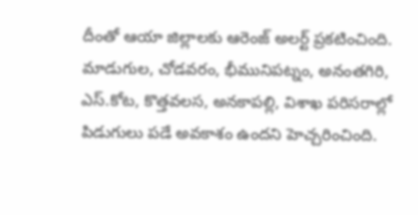దీంతో ఆయా జిల్లాలకు ఆరెంజ్ అలర్ట్ ప్రకటించింది.
మాడుగుల, చోడవరం, భీమునిపట్నం, అనంతగిరి, ఎస్.కోట, కొత్తవలస, అనకాపల్లి, విశాఖ పరిసరాల్లో పిడుగులు పడే అవకాశం ఉందని హెచ్చరించింది.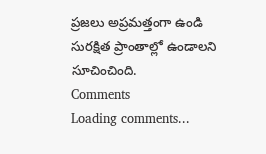ప్రజలు అప్రమత్తంగా ఉండి సురక్షిత ప్రాంతాల్లో ఉండాలని సూచించింది.
Comments
Loading comments...